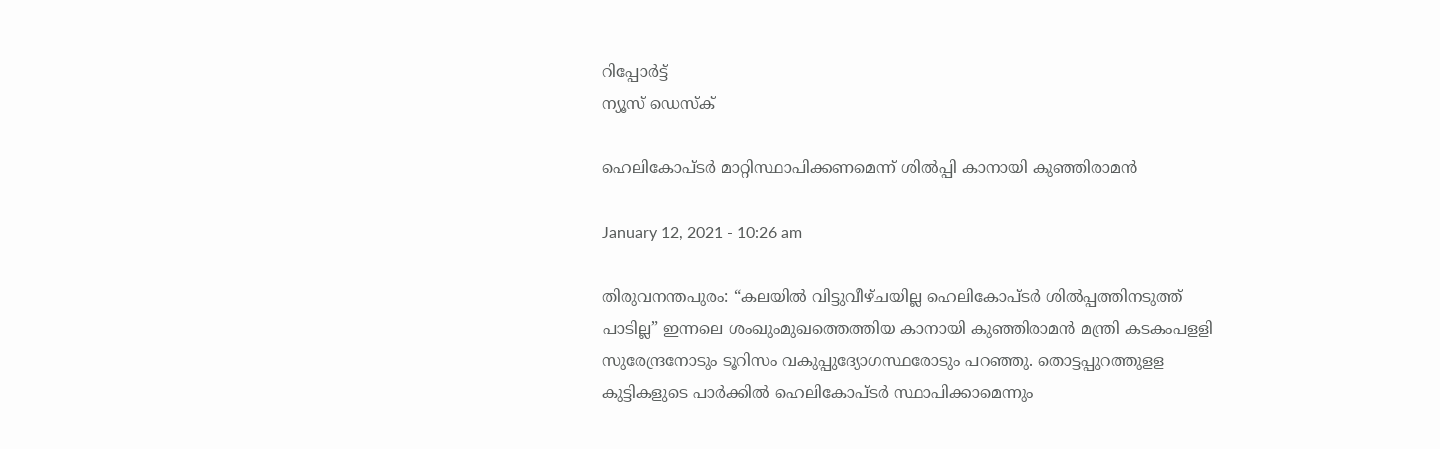റിപ്പോര്‍ട്ട്
ന്യൂസ് ഡെസ്ക്

ഹെലികോപ്‌ടര്‍ മാറ്റിസ്ഥാപിക്കണമെന്ന്‌ ശില്‍പ്പി കാനായി കുഞ്ഞിരാമന്‍

January 12, 2021 - 10:26 am

തിരുവനന്തപുരം: “കലയില്‍ വിട്ടുവീഴ്‌ചയില്ല ഹെലികോപ്‌ടര്‍ ശില്‍പ്പത്തിനടുത്ത്‌ പാടില്ല” ഇന്നലെ ശംഖുംമുഖത്തെത്തിയ കാനായി കുഞ്ഞിരാമന്‍ മന്ത്രി കടകംപളളി സുരേന്ദ്രനോടും ടൂറിസം വകുപ്പുദ്യോഗസ്ഥരോടും പറഞ്ഞു. തൊട്ടപ്പുറത്തുളള കുട്ടികളുടെ പാര്‍ക്കില്‍ ഹെലികോപ്‌ടര്‍ സ്ഥാപിക്കാമെന്നും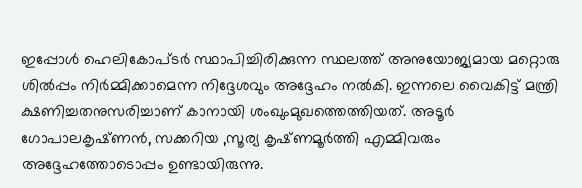ഇപ്പോള്‍ ഹെലികോപ്‌ടര്‍ സ്ഥാപിച്ചിരിക്കുന്ന സ്ഥലത്ത്‌ അനുയോജ്യമായ മറ്റൊരു ശില്‍പ്പം നിര്‍മ്മിക്കാമെന്ന നിദ്ദേശവും അദ്ദേഹം നല്‍കി. ഇന്നലെ വൈകിട്ട്‌ മന്ത്രി ക്ഷണിച്ചതനുസരിച്ചാണ്‌ കാനായി ശംഖുംമുഖത്തെത്തിയത്‌. അടൂര്‍ ഗോപാലകൃഷ്‌ണന്‍, സക്കറിയ ,സൂര്യ കൃഷ്‌ണമൂര്‍ത്തി എമ്മിവരും അദ്ദേഹത്തോടൊപ്പം ഉണ്ടായിരുന്നു.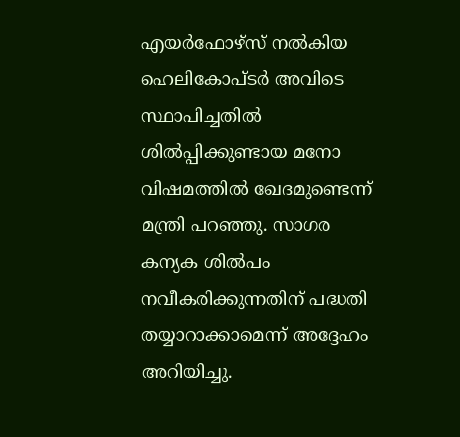എയര്‍ഫോഴ്‌സ്‌ നല്‍കിയ ഹെലികോപ്‌ടര്‍ അവിടെ സ്ഥാപിച്ചതില്‍ ശില്‍പ്പിക്കുണ്ടായ മനോ വിഷമത്തില്‍ ഖേദമുണ്ടെന്ന്‌ മന്ത്രി പറഞ്ഞു. സാഗര കന്യക ശില്‍പം നവീകരിക്കുന്നതിന്‌ പദ്ധതി തയ്യാറാക്കാമെന്ന്‌ അദ്ദേഹം അറിയിച്ചു.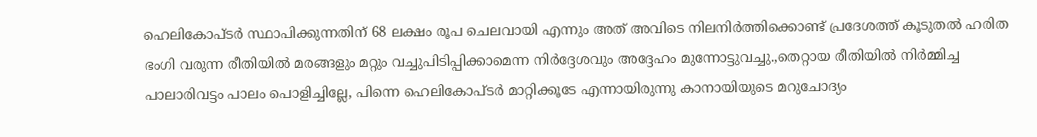ഹെലികോപ്‌ടര്‍ സ്ഥാപിക്കുന്നതിന്‌ 68 ലക്ഷം രൂപ ചെലവായി എന്നും അത്‌ അവിടെ നിലനിര്‍ത്തിക്കൊണ്ട്‌ പ്രദേശത്ത്‌ കൂടുതല്‍ ഹരിത ഭംഗി വരുന്ന രീതിയില്‍ മരങ്ങളും മറ്റും വച്ചുപിടിപ്പിക്കാമെന്ന നിര്‍ദ്ദേശവും അദ്ദേഹം മുന്നോട്ടുവച്ചു.,തെറ്റായ രീതിയില്‍ നിര്‍മ്മിച്ച പാലാരിവട്ടം പാലം പൊളിച്ചില്ലേ, പിന്നെ ഹെലികോപ്‌ടര്‍ മാറ്റിക്കൂടേ എന്നായിരുന്നു കാനായിയുടെ മറുചോദ്യം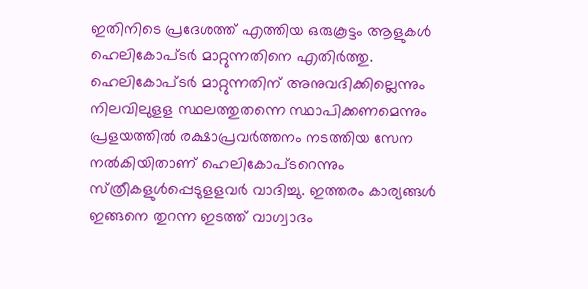ഇതിനിടെ പ്രദേശത്ത്‌ എത്തിയ ഒരുകൂട്ടം ആളുകള്‍ ഹെലികോപ്‌ടര്‍ മാറ്റുന്നതിനെ എതിര്‍ത്തു. ഹെലികോപ്‌ടര്‍ മാറ്റുന്നതിന്‌ അനുവദിക്കില്ലെന്നും നിലവിലുളള സ്ഥലത്തുതന്നെ സ്ഥാപിക്കണമെന്നും പ്രളയത്തില്‍ രക്ഷാപ്രവര്‍ത്തനം നടത്തിയ സേന നല്‍കിയിതാണ്‌ ഹെലികോപ്‌ടറെന്നും സ്‌ത്രീകളുള്‍പ്പെടുളളവര്‍ വാദിച്ചു. ഇത്തരം കാര്യങ്ങള്‍ ഇങ്ങനെ തുറന്ന ഇടത്ത്‌ വാഗ്വാദം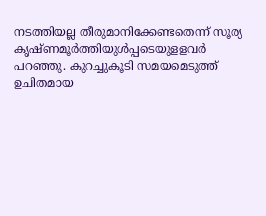നടത്തിയല്ല തീരുമാനിക്കേണ്ടതെന്ന്‌ സൂര്യ കൃഷ്‌ണമൂര്‍ത്തിയുള്‍പ്പടെയുളളവര്‍ പറഞ്ഞു. കുറച്ചുകൂടി സമയമെടുത്ത്‌ ഉചിതമായ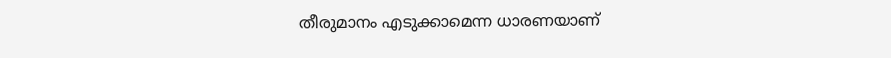തീരുമാനം എടുക്കാമെന്ന ധാരണയാണ്‌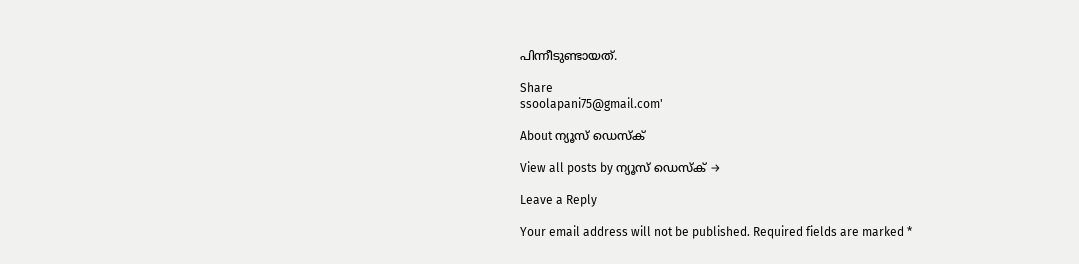പിന്നീടുണ്ടായത്‌.

Share
ssoolapani75@gmail.com'

About ന്യൂസ് ഡെസ്ക്

View all posts by ന്യൂസ് ഡെസ്ക് →

Leave a Reply

Your email address will not be published. Required fields are marked *